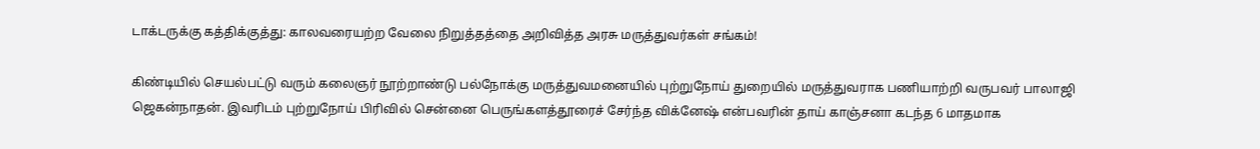டாக்டருக்கு கத்திக்குத்து: காலவரையற்ற வேலை நிறுத்தத்தை அறிவித்த அரசு மருத்துவர்கள் சங்கம்!

கிண்டியில் செயல்பட்டு வரும் கலைஞர் நூற்றாண்டு பல்நோக்கு மருத்துவமனையில் புற்றுநோய் துறையில் மருத்துவராக பணியாற்றி வருபவர் பாலாஜி ஜெகன்நாதன். இவரிடம் புற்றுநோய் பிரிவில் சென்னை பெருங்களத்தூரைச் சேர்ந்த விக்னேஷ் என்பவரின் தாய் காஞ்சனா கடந்த 6 மாதமாக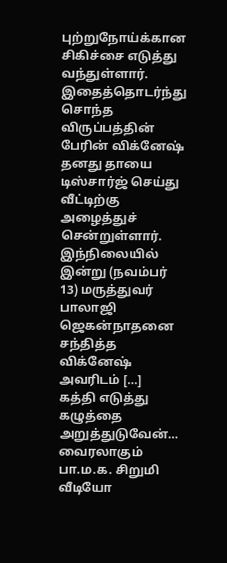புற்றுநோய்க்கான சிகிச்சை எடுத்து வந்துள்ளார். இதைத்தொடர்ந்து சொந்த விருப்பத்தின் பேரின் விக்னேஷ் தனது தாயை டிஸ்சார்ஜ் செய்து வீட்டிற்கு அழைத்துச் சென்றுள்ளார். இந்நிலையில் இன்று (நவம்பர் 13) மருத்துவர் பாலாஜி ஜெகன்நாதனை சந்தித்த விக்னேஷ் அவரிடம் […]
கத்தி எடுத்து கழுத்தை அறுத்துடுவேன்… வைரலாகும் பா.ம.க. சிறுமி வீடியோ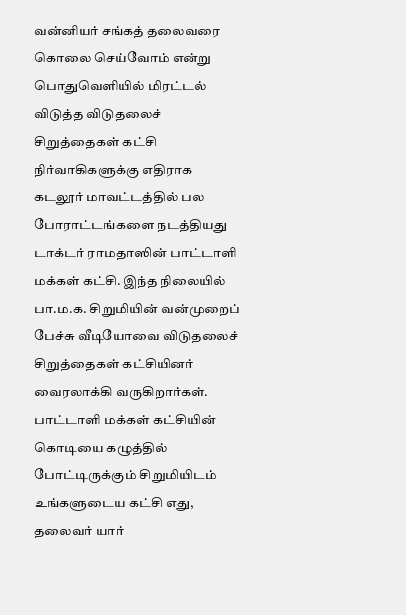வன்னியர் சங்கத் தலைவரை கொலை செய்வோம் என்று பொதுவெளியில் மிரட்டல் விடுத்த விடுதலைச் சிறுத்தைகள் கட்சி நிர்வாகிகளுக்கு எதிராக கடலூர் மாவட்டத்தில் பல போராட்டங்களை நடத்தியது டாக்டர் ராமதாஸின் பாட்டாளி மக்கள் கட்சி. இந்த நிலையில் பா.ம.க. சிறுமியின் வன்முறைப் பேச்சு வீடியோவை விடுதலைச் சிறுத்தைகள் கட்சியினர் வைரலாக்கி வருகிறார்கள். பாட்டாளி மக்கள் கட்சியின் கொடியை கழுத்தில் போட்டிருக்கும் சிறுமியிடம் உங்களுடைய கட்சி எது, தலைவர் யார்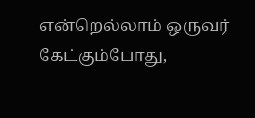என்றெல்லாம் ஒருவர் கேட்கும்போது,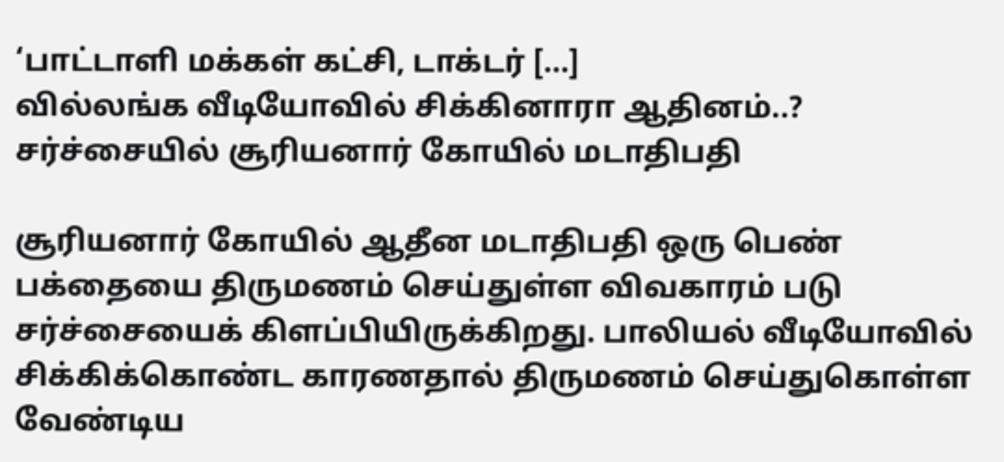‘பாட்டாளி மக்கள் கட்சி, டாக்டர் […]
வில்லங்க வீடியோவில் சிக்கினாரா ஆதினம்..? சர்ச்சையில் சூரியனார் கோயில் மடாதிபதி

சூரியனார் கோயில் ஆதீன மடாதிபதி ஒரு பெண் பக்தையை திருமணம் செய்துள்ள விவகாரம் படு சர்ச்சையைக் கிளப்பியிருக்கிறது. பாலியல் வீடியோவில் சிக்கிக்கொண்ட காரணதால் திருமணம் செய்துகொள்ள வேண்டிய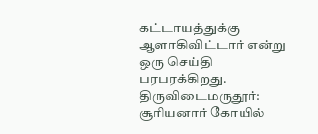கட்டாயத்துக்கு ஆளாகிவிட்டார் என்று ஒரு செய்தி பரபரக்கிறது. திருவிடைமருதூர்: சூரியனார் கோயில்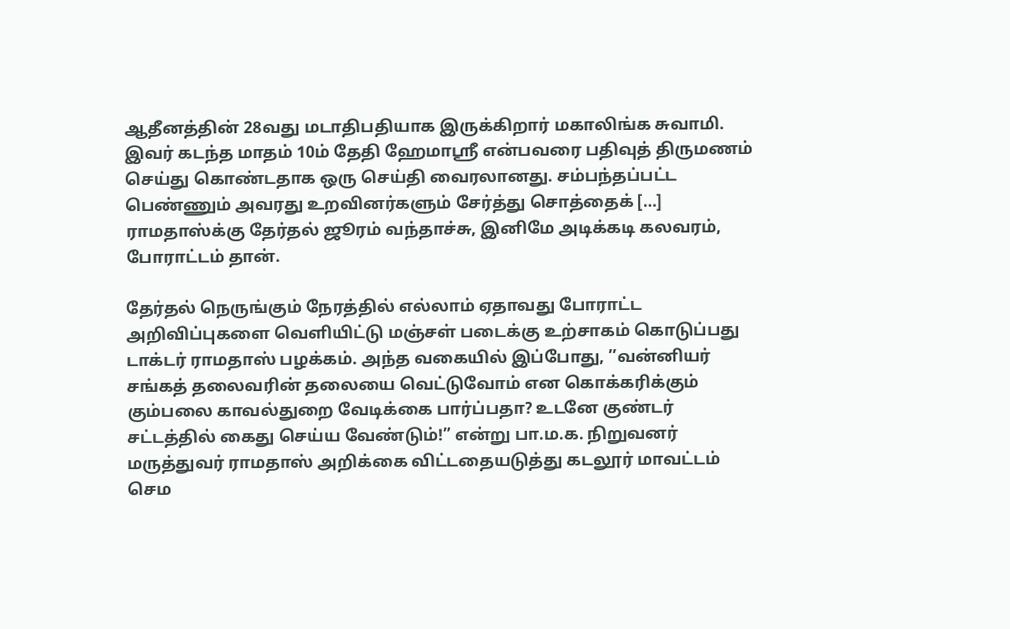ஆதீனத்தின் 28வது மடாதிபதியாக இருக்கிறார் மகாலிங்க சுவாமி. இவர் கடந்த மாதம் 10ம் தேதி ஹேமாஸ்ரீ என்பவரை பதிவுத் திருமணம் செய்து கொண்டதாக ஒரு செய்தி வைரலானது. சம்பந்தப்பட்ட பெண்ணும் அவரது உறவினர்களும் சேர்த்து சொத்தைக் […]
ராமதாஸ்க்கு தேர்தல் ஜூரம் வந்தாச்சு, இனிமே அடிக்கடி கலவரம், போராட்டம் தான்.

தேர்தல் நெருங்கும் நேரத்தில் எல்லாம் ஏதாவது போராட்ட அறிவிப்புகளை வெளியிட்டு மஞ்சள் படைக்கு உற்சாகம் கொடுப்பது டாக்டர் ராமதாஸ் பழக்கம். அந்த வகையில் இப்போது, ’’வன்னியர் சங்கத் தலைவரின் தலையை வெட்டுவோம் என கொக்கரிக்கும் கும்பலை காவல்துறை வேடிக்கை பார்ப்பதா? உடனே குண்டர் சட்டத்தில் கைது செய்ய வேண்டும்!” என்று பா.ம.க. நிறுவனர் மருத்துவர் ராமதாஸ் அறிக்கை விட்டதையடுத்து கடலூர் மாவட்டம் செம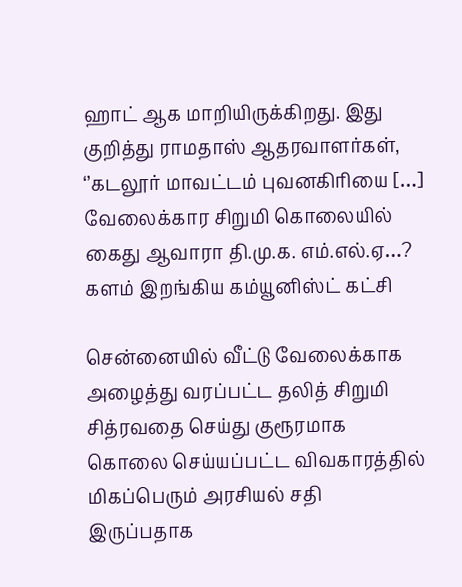ஹாட் ஆக மாறியிருக்கிறது. இது குறித்து ராமதாஸ் ஆதரவாளர்கள், ‘’கடலூர் மாவட்டம் புவனகிரியை […]
வேலைக்கார சிறுமி கொலையில் கைது ஆவாரா தி.மு.க. எம்.எல்.ஏ…? களம் இறங்கிய கம்யூனிஸ்ட் கட்சி

சென்னையில் வீட்டு வேலைக்காக அழைத்து வரப்பட்ட தலித் சிறுமி சித்ரவதை செய்து குரூரமாக கொலை செய்யப்பட்ட விவகாரத்தில் மிகப்பெரும் அரசியல் சதி இருப்பதாக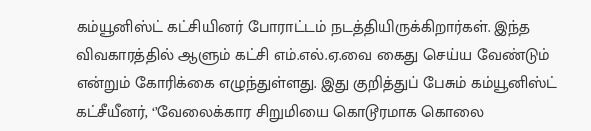கம்யூனிஸ்ட் கட்சியினர் போராட்டம் நடத்தியிருக்கிறார்கள். இந்த விவகாரத்தில் ஆளும் கட்சி எம்.எல்.ஏ.வை கைது செய்ய வேண்டும் என்றும் கோரிக்கை எழுந்துள்ளது. இது குறித்துப் பேசும் கம்யூனிஸ்ட் கட்சீயீனர், ‘’வேலைக்கார சிறுமியை கொடூரமாக கொலை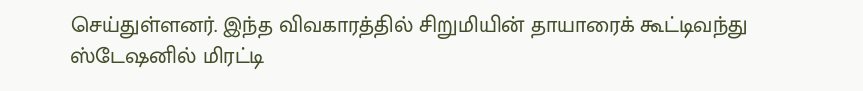செய்துள்ளனர். இந்த விவகாரத்தில் சிறுமியின் தாயாரைக் கூட்டிவந்து ஸ்டேஷனில் மிரட்டி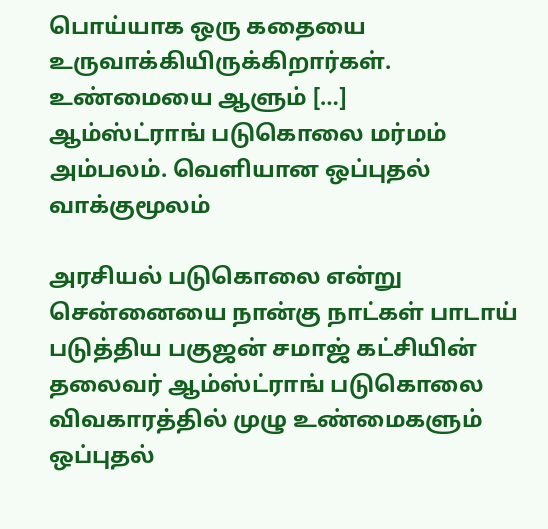பொய்யாக ஒரு கதையை உருவாக்கியிருக்கிறார்கள். உண்மையை ஆளும் […]
ஆம்ஸ்ட்ராங் படுகொலை மர்மம் அம்பலம். வெளியான ஒப்புதல் வாக்குமூலம்

அரசியல் படுகொலை என்று சென்னையை நான்கு நாட்கள் பாடாய் படுத்திய பகுஜன் சமாஜ் கட்சியின் தலைவர் ஆம்ஸ்ட்ராங் படுகொலை விவகாரத்தில் முழு உண்மைகளும் ஒப்புதல்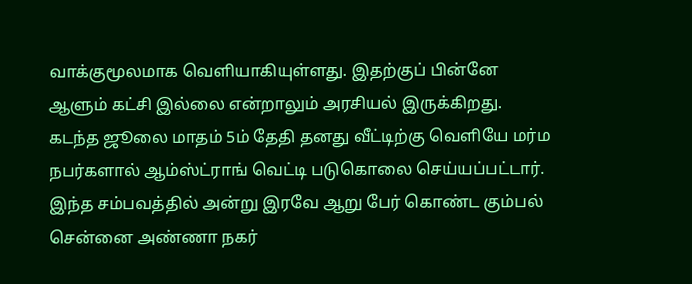வாக்குமூலமாக வெளியாகியுள்ளது. இதற்குப் பின்னே ஆளும் கட்சி இல்லை என்றாலும் அரசியல் இருக்கிறது. கடந்த ஜூலை மாதம் 5ம் தேதி தனது வீட்டிற்கு வெளியே மர்ம நபர்களால் ஆம்ஸ்ட்ராங் வெட்டி படுகொலை செய்யப்பட்டார். இந்த சம்பவத்தில் அன்று இரவே ஆறு பேர் கொண்ட கும்பல் சென்னை அண்ணா நகர்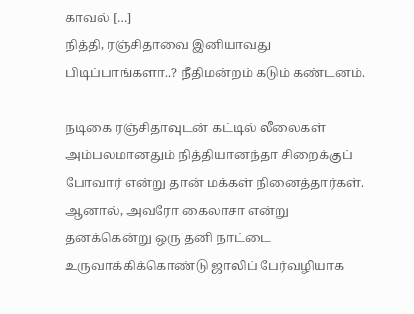காவல் […]
நித்தி, ரஞ்சிதாவை இனியாவது பிடிப்பாங்களா..? நீதிமன்றம் கடும் கண்டனம்.

நடிகை ரஞ்சிதாவுடன் கட்டில் லீலைகள் அம்பலமானதும் நித்தியானந்தா சிறைக்குப் போவார் என்று தான் மக்கள் நினைத்தார்கள். ஆனால், அவரோ கைலாசா என்று தனக்கென்று ஒரு தனி நாட்டை உருவாக்கிக்கொண்டு ஜாலிப் பேர்வழியாக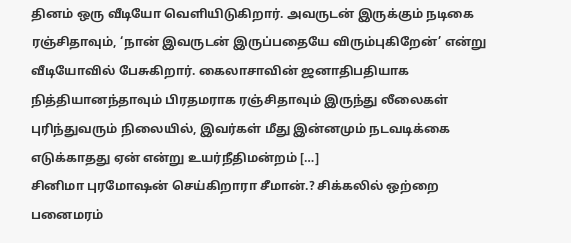தினம் ஒரு வீடியோ வெளியிடுகிறார். அவருடன் இருக்கும் நடிகை ரஞ்சிதாவும், ‘நான் இவருடன் இருப்பதையே விரும்புகிறேன்’ என்று வீடியோவில் பேசுகிறார். கைலாசாவின் ஜனாதிபதியாக நித்தியானந்தாவும் பிரதமராக ரஞ்சிதாவும் இருந்து லீலைகள் புரிந்துவரும் நிலையில், இவர்கள் மீது இன்னமும் நடவடிக்கை எடுக்காதது ஏன் என்று உயர்நீதிமன்றம் […]
சினிமா புரமோஷன் செய்கிறாரா சீமான்.? சிக்கலில் ஒற்றை பனைமரம்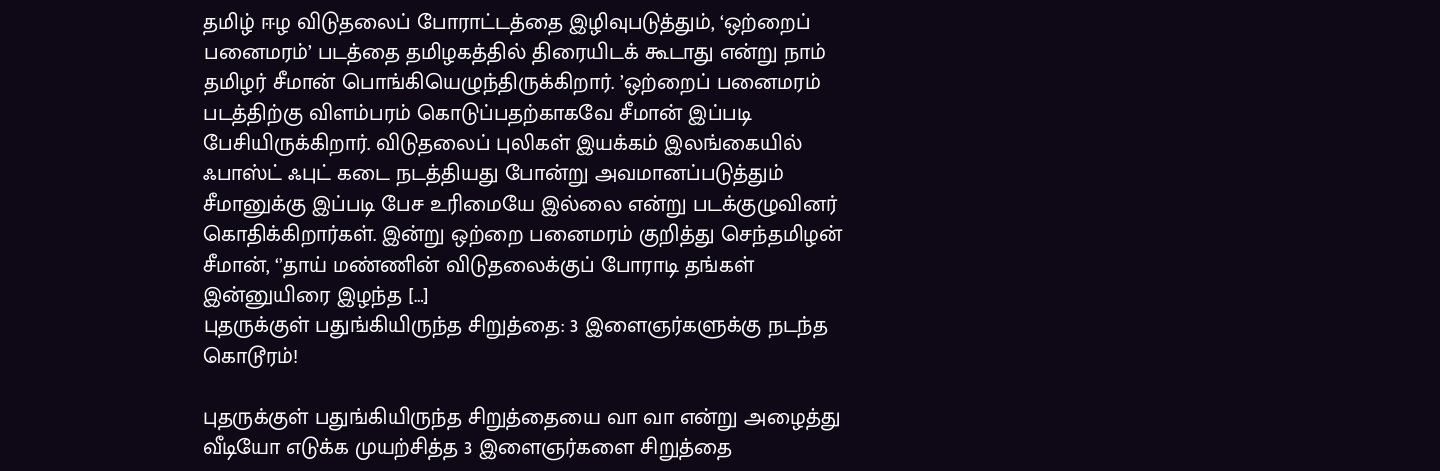தமிழ் ஈழ விடுதலைப் போராட்டத்தை இழிவுபடுத்தும், ‘ஒற்றைப் பனைமரம்’ படத்தை தமிழகத்தில் திரையிடக் கூடாது என்று நாம் தமிழர் சீமான் பொங்கியெழுந்திருக்கிறார். ’ஒற்றைப் பனைமரம் படத்திற்கு விளம்பரம் கொடுப்பதற்காகவே சீமான் இப்படி பேசியிருக்கிறார். விடுதலைப் புலிகள் இயக்கம் இலங்கையில் ஃபாஸ்ட் ஃபுட் கடை நடத்தியது போன்று அவமானப்படுத்தும் சீமானுக்கு இப்படி பேச உரிமையே இல்லை என்று படக்குழுவினர் கொதிக்கிறார்கள். இன்று ஒற்றை பனைமரம் குறித்து செந்தமிழன் சீமான், ‘’தாய் மண்ணின் விடுதலைக்குப் போராடி தங்கள் இன்னுயிரை இழந்த […]
புதருக்குள் பதுங்கியிருந்த சிறுத்தை: 3 இளைஞர்களுக்கு நடந்த கொடூரம்!

புதருக்குள் பதுங்கியிருந்த சிறுத்தையை வா வா என்று அழைத்து வீடியோ எடுக்க முயற்சித்த 3 இளைஞர்களை சிறுத்தை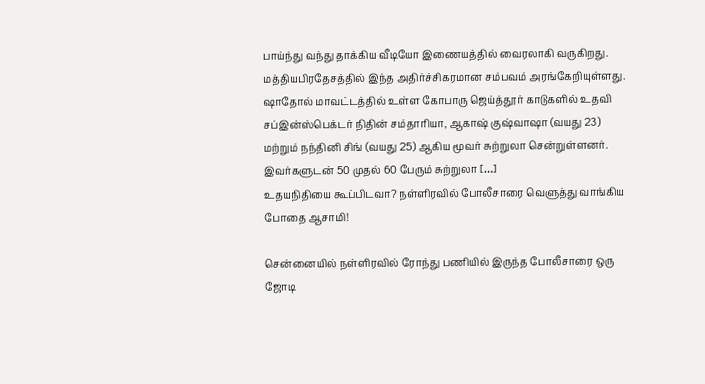பாய்ந்து வந்து தாக்கிய வீடியோ இணையத்தில் வைரலாகி வருகிறது. மத்தியபிரதேசத்தில் இந்த அதிர்ச்சிகரமான சம்பவம் அரங்கேறியுள்ளது. ஷாதோல் மாவட்டத்தில் உள்ள கோபாரு ஜெய்த்தூர் காடுகளில் உதவி சப்இன்ஸ்பெக்டர் நிதின் சம்தாரியா, ஆகாஷ் குஷ்வாஷா (வயது 23) மற்றும் நந்தினி சிங் (வயது 25) ஆகிய மூவர் சுற்றுலா சென்றுள்ளனர். இவர்களுடன் 50 முதல் 60 பேரும் சுற்றுலா […]
உதயநிதியை கூப்பிடவா? நள்ளிரவில் போலீசாரை வெளுத்து வாங்கிய போதை ஆசாமி!

சென்னையில் நள்ளிரவில் ரோந்து பணியில் இருந்த போலீசாரை ஒரு ஜோடி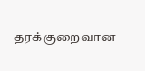தரக்குறைவான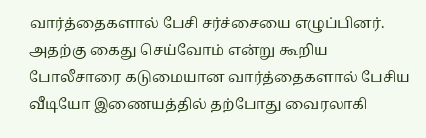வார்த்தைகளால் பேசி சர்ச்சையை எழுப்பினர். அதற்கு கைது செய்வோம் என்று கூறிய போலீசாரை கடுமையான வார்த்தைகளால் பேசிய வீடியோ இணையத்தில் தற்போது வைரலாகி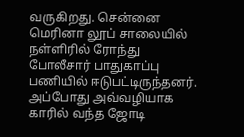வருகிறது. சென்னை மெரினா லூப் சாலையில் நள்ளிரில் ரோந்து போலீசார் பாதுகாப்பு பணியில் ஈடுபட்டிருந்தனர். அப்போது அவ்வழியாக காரில் வந்த ஜோடி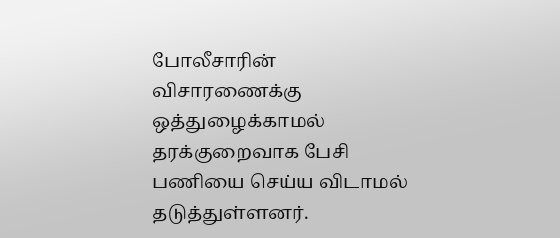போலீசாரின் விசாரணைக்கு ஒத்துழைக்காமல் தரக்குறைவாக பேசி பணியை செய்ய விடாமல் தடுத்துள்ளனர்.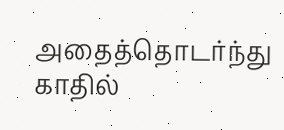அதைத்தொடர்ந்து காதில்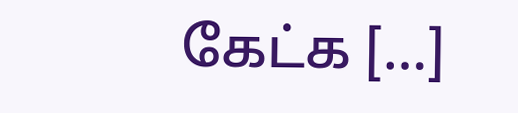கேட்க […]